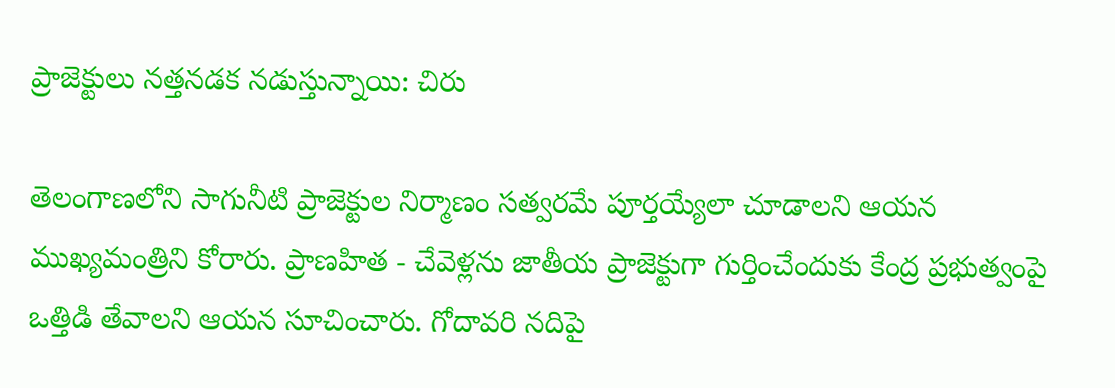ప్రాజెక్టులు నత్తనడక నడుస్తున్నాయి: చిరు

తెలంగాణలోని సాగునీటి ప్రాజెక్టుల నిర్మాణం సత్వరమే పూర్తయ్యేలా చూడాలని ఆయన ముఖ్యమంత్రిని కోరారు. ప్రాణహిత - చేవెళ్లను జాతీయ ప్రాజెక్టుగా గుర్తించేందుకు కేంద్ర ప్రభుత్వంపై ఒత్తిడి తేవాలని ఆయన సూచించారు. గోదావరి నదిపై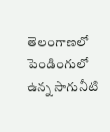తెలంగాణలో పెండింగులో ఉన్న సాగునీటి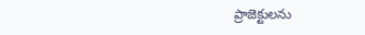ప్రాజెక్టులను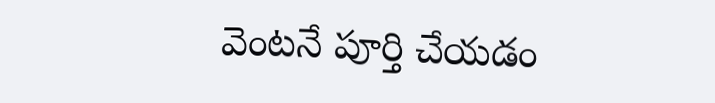వెంటనే పూర్తి చేయడం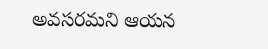అవసరమని ఆయన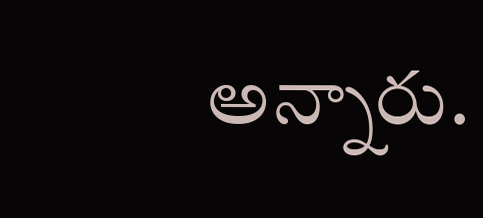అన్నారు.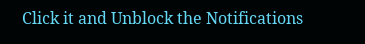Click it and Unblock the Notifications